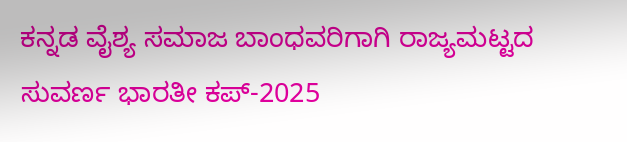ಕನ್ನಡ ವೈಶ್ಯ ಸಮಾಜ ಬಾಂಧವರಿಗಾಗಿ ರಾಜ್ಯಮಟ್ಟದ ಸುವರ್ಣ ಭಾರತೀ ಕಪ್-2025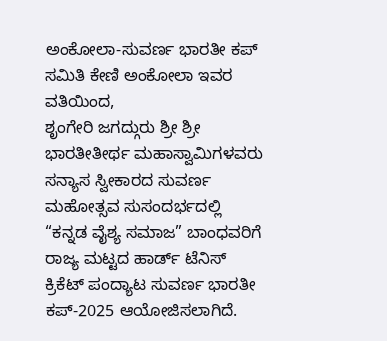ಅಂಕೋಲಾ-ಸುವರ್ಣ ಭಾರತೀ ಕಪ್ ಸಮಿತಿ ಕೇಣಿ ಅಂಕೋಲಾ ಇವರ ವತಿಯಿಂದ,
ಶೃಂಗೇರಿ ಜಗದ್ಗುರು ಶ್ರೀ ಶ್ರೀ ಭಾರತೀತೀರ್ಥ ಮಹಾಸ್ವಾಮಿಗಳವರು ಸನ್ಯಾಸ ಸ್ವೀಕಾರದ ಸುವರ್ಣ ಮಹೋತ್ಸವ ಸುಸಂದರ್ಭದಲ್ಲಿ “ಕನ್ನಡ ವೈಶ್ಯ ಸಮಾಜ” ಬಾಂಧವರಿಗೆ ರಾಜ್ಯ ಮಟ್ಟದ ಹಾರ್ಡ್ ಟೆನಿಸ್ ಕ್ರಿಕೆಟ್ ಪಂದ್ಯಾಟ ಸುವರ್ಣ ಭಾರತೀ ಕಪ್-2025 ಆಯೋಜಿಸಲಾಗಿದೆ.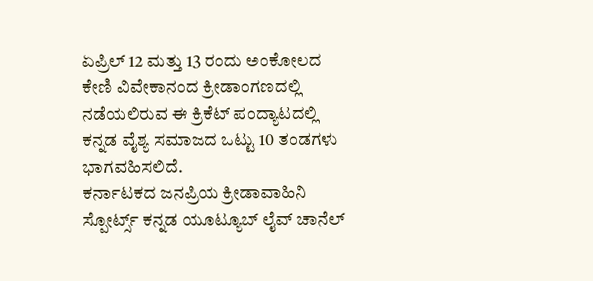ಏಪ್ರಿಲ್ 12 ಮತ್ತು 13 ರಂದು ಅಂಕೋಲದ ಕೇಣಿ ವಿವೇಕಾನಂದ ಕ್ರೀಡಾಂಗಣದಲ್ಲಿ ನಡೆಯಲಿರುವ ಈ ಕ್ರಿಕೆಟ್ ಪಂದ್ಯಾಟದಲ್ಲಿ ಕನ್ನಡ ವೈಶ್ಯ ಸಮಾಜದ ಒಟ್ಟು 10 ತಂಡಗಳು ಭಾಗವಹಿಸಲಿದೆ.
ಕರ್ನಾಟಕದ ಜನಪ್ರಿಯ ಕ್ರೀಡಾವಾಹಿನಿ ಸ್ಪೋರ್ಟ್ಸ್ ಕನ್ನಡ ಯೂಟ್ಯೂಬ್ ಲೈವ್ ಚಾನೆಲ್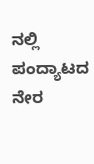ನಲ್ಲಿ ಪಂದ್ಯಾಟದ ನೇರ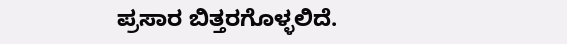ಪ್ರಸಾರ ಬಿತ್ತರಗೊಳ್ಳಲಿದೆ.